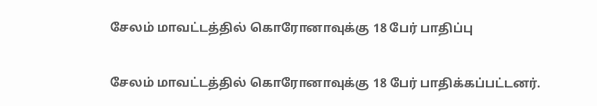சேலம் மாவட்டத்தில் கொரோனாவுக்கு 18 பேர் பாதிப்பு

சேலம் மாவட்டத்தில் கொரோனாவுக்கு 18 பேர் பாதிக்கப்பட்டனர்.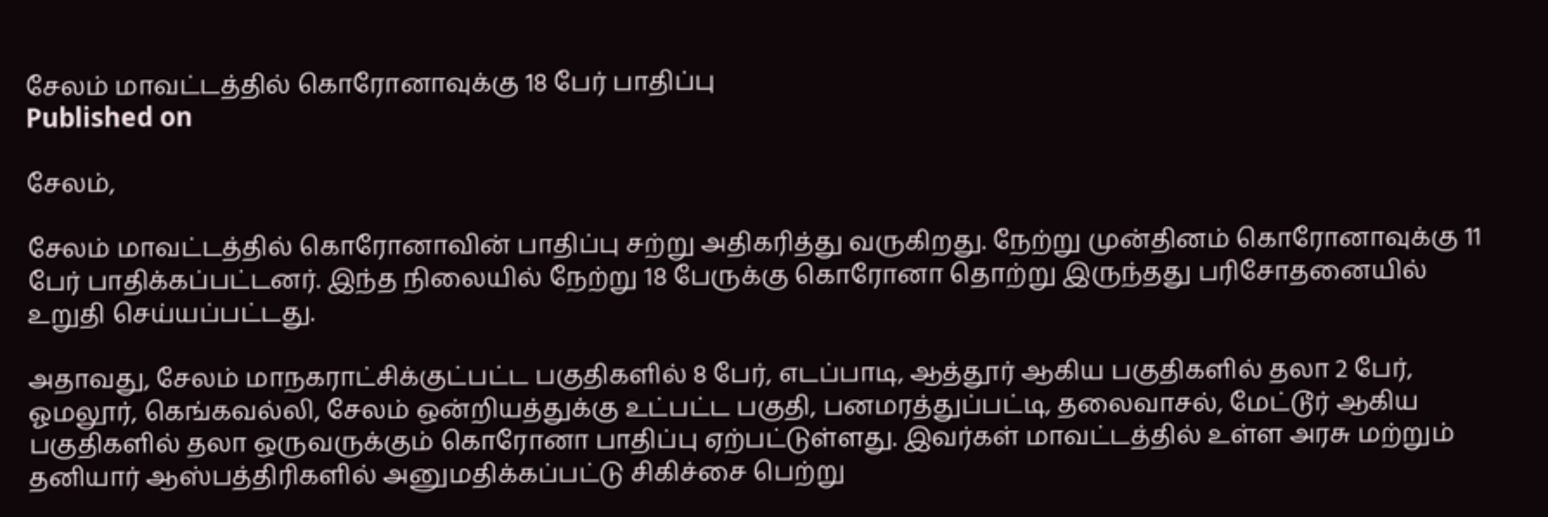சேலம் மாவட்டத்தில் கொரோனாவுக்கு 18 பேர் பாதிப்பு
Published on

சேலம்,

சேலம் மாவட்டத்தில் கொரோனாவின் பாதிப்பு சற்று அதிகரித்து வருகிறது. நேற்று முன்தினம் கொரோனாவுக்கு 11 பேர் பாதிக்கப்பட்டனர். இந்த நிலையில் நேற்று 18 பேருக்கு கொரோனா தொற்று இருந்தது பரிசோதனையில் உறுதி செய்யப்பட்டது.

அதாவது, சேலம் மாநகராட்சிக்குட்பட்ட பகுதிகளில் 8 பேர், எடப்பாடி, ஆத்தூர் ஆகிய பகுதிகளில் தலா 2 பேர், ஓமலூர், கெங்கவல்லி, சேலம் ஒன்றியத்துக்கு உட்பட்ட பகுதி, பனமரத்துப்பட்டி, தலைவாசல், மேட்டூர் ஆகிய பகுதிகளில் தலா ஒருவருக்கும் கொரோனா பாதிப்பு ஏற்பட்டுள்ளது. இவர்கள் மாவட்டத்தில் உள்ள அரசு மற்றும் தனியார் ஆஸ்பத்திரிகளில் அனுமதிக்கப்பட்டு சிகிச்சை பெற்று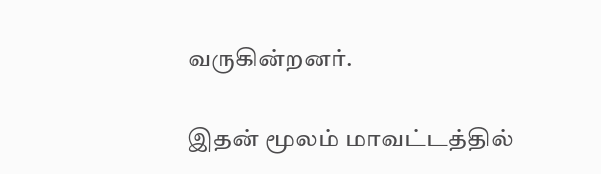வருகின்றனர்.

இதன் மூலம் மாவட்டத்தில்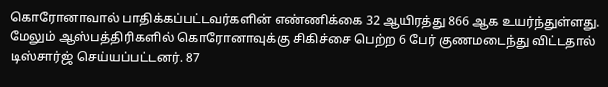கொரோனாவால் பாதிக்கப்பட்டவர்களின் எண்ணிக்கை 32 ஆயிரத்து 866 ஆக உயர்ந்துள்ளது. மேலும் ஆஸ்பத்திரிகளில் கொரோனாவுக்கு சிகிச்சை பெற்ற 6 பேர் குணமடைந்து விட்டதால் டிஸ்சார்ஜ் செய்யப்பட்டனர். 87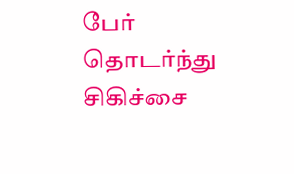பேர் தொடர்ந்து சிகிச்சை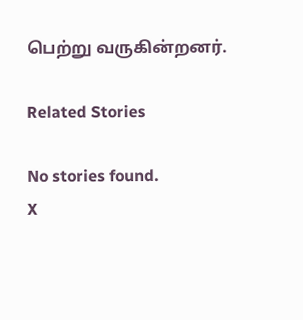பெற்று வருகின்றனர்.

Related Stories

No stories found.
X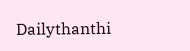Dailythanthi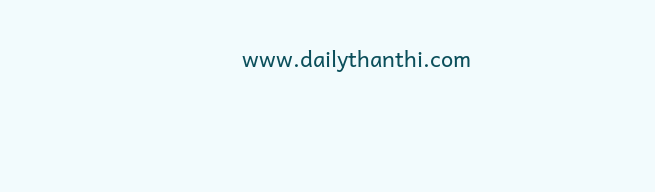www.dailythanthi.com